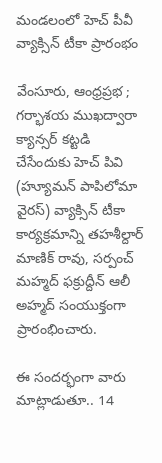మండలంలో హెచ్ పీవీ వ్యాక్సిన్ టీకా ప్రారంభం

వేంసూరు, ఆంధ్రప్రభ ; గర్భాశయ ముఖద్వారా క్యాన్సర్ కట్టడి చేసేందుకు హెచ్ పివి (హ్యూమన్ పాపిలోమా వైరస్) వ్యాక్సిన్ టీకా కార్యక్రమాన్ని తహశీల్దార్ మాణిక్ రావు, సర్పంచ్ మహ్మద్ ఫక్రుద్దీన్ ఆలీ అహ్మద్ సంయుక్తంగా ప్రారంభించారు.

ఈ సందర్భంగా వారు మాట్లాడుతూ.. 14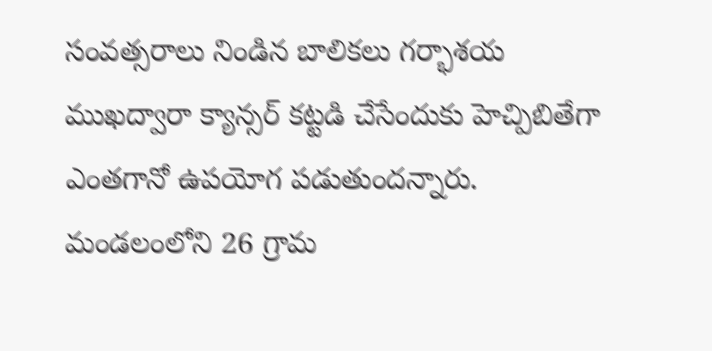సంవత్సరాలు నిండిన బాలికలు గర్భాశయ ముఖద్వారా క్యాన్సర్ కట్టడి చేసేందుకు హెచ్పిబితేగా ఎంతగానో ఉపయోగ పడుతుందన్నారు. మండలంలోని 26 గ్రామ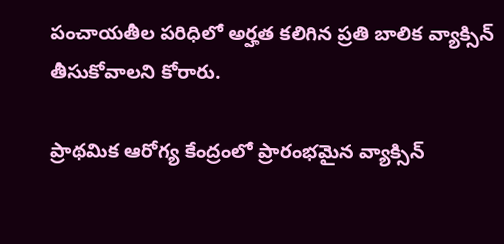పంచాయతీల పరిధిలో అర్హత కలిగిన ప్రతి బాలిక వ్యాక్సిన్ తీసుకోవాలని కోరారు.

ప్రాథమిక ఆరోగ్య కేంద్రంలో ప్రారంభమైన వ్యాక్సిన్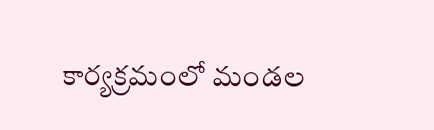కార్యక్రమంలో మండల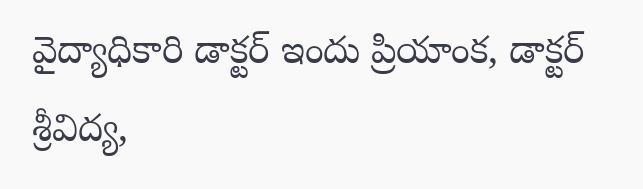వైద్యాధికారి డాక్టర్ ఇందు ప్రియాంక, డాక్టర్ శ్రీవిద్య,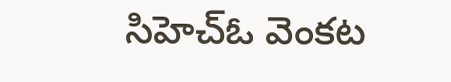సిహెచ్ఓ వెంకట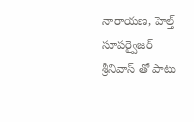నారాయణ, హెల్త్ సూపర్వైజర్ శ్రీనివాస్ తో పాటు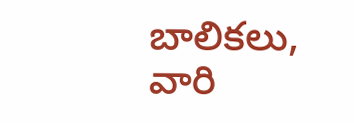బాలికలు, వారి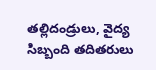తల్లిదండ్రులు, వైద్య సిబ్బంది తదితరులు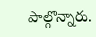పాల్గొన్నారు.